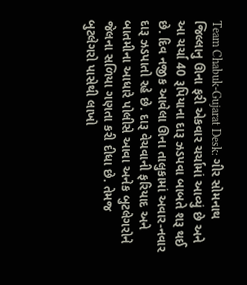Team Chabuk-Gujarat Desk: ગીર સોમનાથ જિલ્લાનુ ઊના ફરી એકવાર ચર્ચામાં આવ્યું છે અને આ ચર્ચા 40 રૂપિયાના દારૂ ઝડપવા બાબતે શરૂ થઈ છે. દિવ નજીક આવેલા ઊના તાલુકામાં અવાર-નવાર દારૂ ઝડપાતો રહે છે. દારૂ વેચવાની ફરિયાદ અને બાતમીના આધારે પોલીસે આવા અનેક બુટલેગરોને જેલના સળિયા ગણતા કરી દીધા છે. તેમજ બુટલેગરો પાસેથી લાખો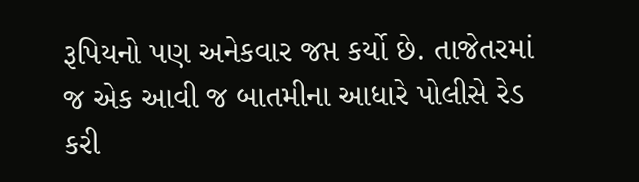રૂપિયનો પણ અનેકવાર જપ્ત કર્યો છે. તાજેતરમાં જ એક આવી જ બાતમીના આધારે પોલીસે રેડ કરી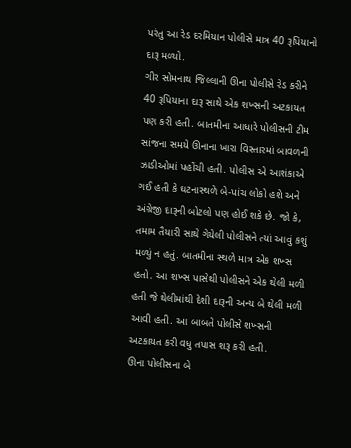પરંતુ આ રેડ દરમિયાન પોલીસે માત્ર 40 રૂપિયાનો દારૂ મળ્યો.
ગીર સોમનાથ જિલ્લાની ઊના પોલીસે રેડ કરીને 40 રૂપિયાના દારૂ સાથે એક શખ્સની અટકાયત પણ કરી હતી. બાતમીના આધારે પોલીસની ટીમ સાંજના સમયે ઊનાના ખારા વિસ્તારમાં બાવળની ઝાડીઓમાં પહોંચી હતી. પોલીસ એ આશંકાએ ગઈ હતી કે ઘટનાસ્થળે બે-પાંચ લોકો હશે અને અંગ્રેજી દારૂની બોટલો પણ હોઈ શકે છે. જો કે, તમામ તૈયારી સાથે ગેયેલી પોલીસને ત્યાં આવું કશું મળ્યું ન હતું. બાતમીના સ્થળે માત્ર એક શખ્સ હતો. આ શખ્સ પાસેથી પોલીસને એક થેલી મળી હતી જે થેલીમાંથી દેશી દારૂની અન્ય બે થેલી મળી આવી હતી. આ બાબતે પોલીસે શખ્સની અટકાયત કરી વધુ તપાસ શરૂ કરી હતી.
ઊના પોલીસના બે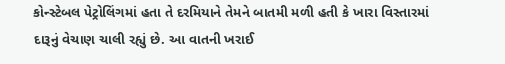કોન્સ્ટેબલ પેટ્રોલિંગમાં હતા તે દરમિયાને તેમને બાતમી મળી હતી કે ખારા વિસ્તારમાં દારૂનું વેચાણ ચાલી રહ્યું છે. આ વાતની ખરાઈ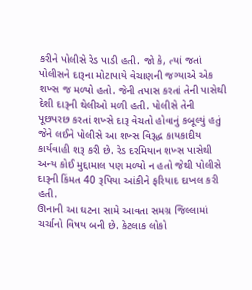કરીને પોલીસે રેડ પાડી હતી. જો કે, ત્યાં જતાં પોલીસને દારૂના મોટાપાયે વેચાણની જગ્યાએ એક શખ્સ જ મળ્યો હતો. જેની તપાસ કરતાં તેની પાસેથી દેશી દારૂની થેલીઓ મળી હતી. પોલીસે તેની પૂછપરછ કરતાં શખ્સે દારૂ વેચતો હોવાનું કબૂલ્યું હતું જેને લઈને પોલીસે આ શખ્સ વિરૂદ્ધ કાયકાદીય કાર્યવાહી શરૂ કરી છે. રેડ દરમિયાન શખ્સ પાસેથી અન્ય કોઈ મુદ્દામાલ પણ મળ્યો ન હતો જેથી પોલીસે દારૂની કિંમત 40 રૂપિયા આંકીને ફરિયાદ દાખલ કરી હતી.
ઊનાની આ ઘટના સામે આવતા સમગ્ર જિલ્લામાં ચર્ચાનો વિષય બની છે. કેટલાક લોકો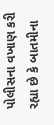પોલીસના વખાણ કરી રહ્યા છે કે બાતમીના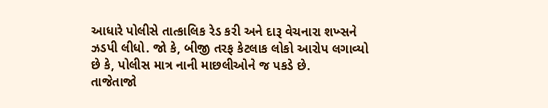આધારે પોલીસે તાત્કાલિક રેડ કરી અને દારૂ વેચનારા શખ્સને ઝડપી લીધો. જો કે, બીજી તરફ કેટલાક લોકો આરોપ લગાવ્યો છે કે, પોલીસ માત્ર નાની માછલીઓને જ પકડે છે.
તાજેતાજો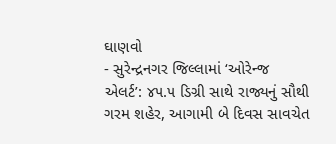ઘાણવો
- સુરેન્દ્રનગર જિલ્લામાં ‘ઓરેન્જ એલર્ટ’: ૪૫.૫ ડિગ્રી સાથે રાજ્યનું સૌથી ગરમ શહેર, આગામી બે દિવસ સાવચેત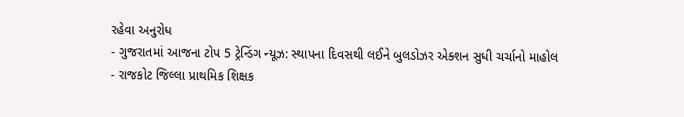રહેવા અનુરોધ
- ગુજરાતમાં આજના ટોપ 5 ટ્રેન્ડિંગ ન્યૂઝ: સ્થાપના દિવસથી લઈને બુલડોઝર એક્શન સુધી ચર્ચાનો માહોલ
- રાજકોટ જિલ્લા પ્રાથમિક શિક્ષક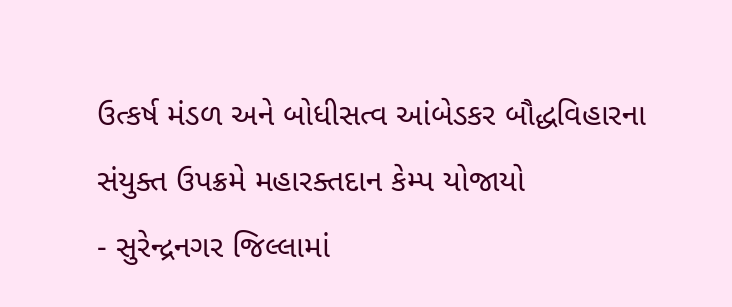ઉત્કર્ષ મંડળ અને બોધીસત્વ આંબેડકર બૌદ્ધવિહારના સંયુક્ત ઉપક્રમે મહારક્તદાન કેમ્પ યોજાયો
- સુરેન્દ્રનગર જિલ્લામાં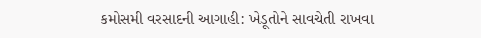કમોસમી વરસાદની આગાહી: ખેડૂતોને સાવચેતી રાખવા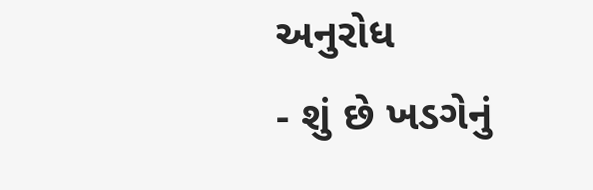અનુરોધ
- શું છે ખડગેનું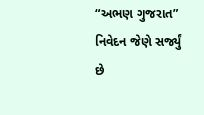“અભણ ગુજરાત” નિવેદન જેણે સર્જ્યું છે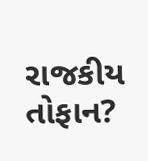રાજકીય તોફાન?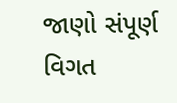જાણો સંપૂર્ણ વિગત